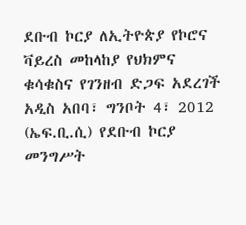ደቡብ ኮርያ ለኢትዮጵያ የኮሮና ቫይረስ መከላከያ የህክምና ቁሳቁስና የገንዘብ ድጋፍ አደረገች
አዲስ አበባ፣ ግንቦት 4፣ 2012 (ኤፍ.ቢ.ሲ) የደቡብ ኮርያ መንግሥት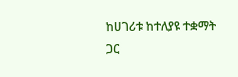ከሀገሪቱ ከተለያዩ ተቋማት ጋር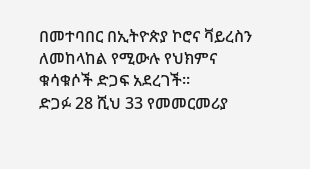በመተባበር በኢትዮጵያ ኮሮና ቫይረስን ለመከላከል የሚውሉ የህክምና ቁሳቁሶች ድጋፍ አደረገች።
ድጋፉ 28 ሺህ 33 የመመርመሪያ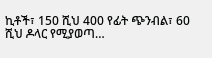ኪቶች፣ 150 ሺህ 400 የፊት ጭንብል፣ 60 ሺህ ዶላር የሚያወጣ…